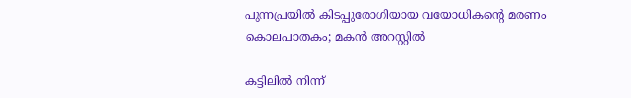പുന്നപ്രയിൽ കിടപ്പുരോഗിയായ വയോധികന്‍റെ മരണം കൊലപാതകം; മകന്‍ അറസ്റ്റില്‍

കട്ടിലിൽ നിന്ന്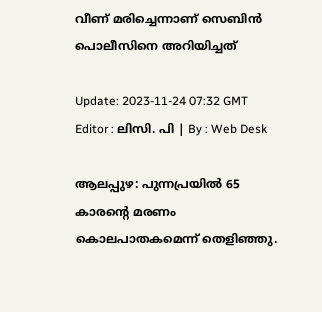വീണ് മരിച്ചെന്നാണ് സെബിൻ പൊലീസിനെ അറിയിച്ചത്

Update: 2023-11-24 07:32 GMT
Editor : ലിസി. പി | By : Web Desk

ആലപ്പുഴ: പുന്നപ്രയിൽ 65 കാരന്റെ മരണം കൊലപാതകമെന്ന് തെളിഞ്ഞു.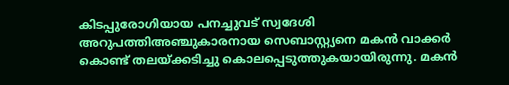കിടപ്പുരോഗിയായ പനച്ചുവട് സ്വദേശി അറുപത്തിഅഞ്ചുകാരനായ സെബാസ്റ്റ്യനെ മകൻ വാക്കർ കൊണ്ട് തലയ്ക്കടിച്ചു കൊലപ്പെടുത്തുകയായിരുന്നു. മകൻ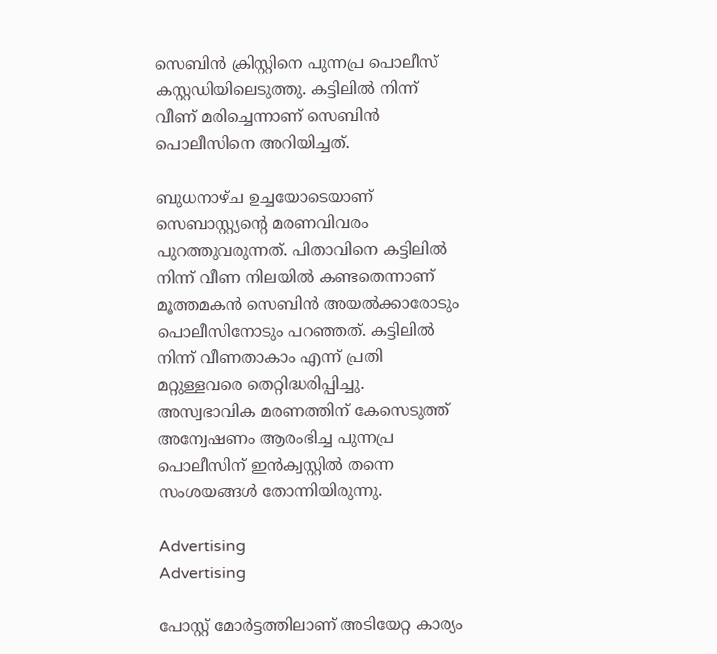സെബിൻ ക്രിസ്റ്റിനെ പുന്നപ്ര പൊലീസ് കസ്റ്റഡിയിലെടുത്തു. കട്ടിലിൽ നിന്ന് വീണ് മരിച്ചെന്നാണ് സെബിൻ പൊലീസിനെ അറിയിച്ചത്.

ബുധനാഴ്ച ഉച്ചയോടെയാണ് സെബാസ്റ്റ്യന്റെ മരണവിവരം പുറത്തുവരുന്നത്. പിതാവിനെ കട്ടിലിൽ നിന്ന് വീണ നിലയിൽ കണ്ടതെന്നാണ് മൂത്തമകൻ സെബിൻ അയൽക്കാരോടും പൊലീസിനോടും പറഞ്ഞത്. കട്ടിലിൽ നിന്ന് വീണതാകാം എന്ന് പ്രതി മറ്റുള്ളവരെ തെറ്റിദ്ധരിപ്പിച്ചു. അസ്വഭാവിക മരണത്തിന് കേസെടുത്ത് അന്വേഷണം ആരംഭിച്ച പുന്നപ്ര പൊലീസിന് ഇൻക്വസ്റ്റിൽ തന്നെ സംശയങ്ങൾ തോന്നിയിരുന്നു.

Advertising
Advertising

പോസ്റ്റ് മോര്‍ട്ടത്തിലാണ് അടിയേറ്റ കാര്യം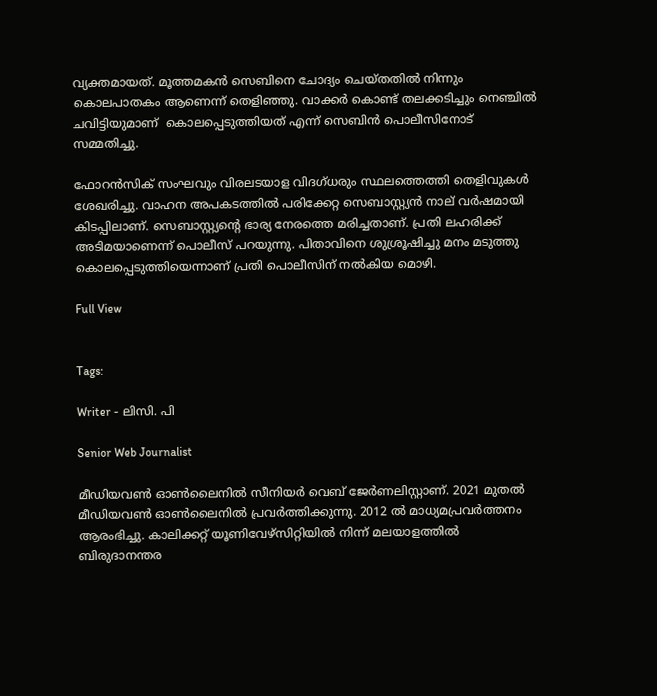വ്യക്തമായത്. മൂത്തമകൻ സെബിനെ ചോദ്യം ചെയ്തതിൽ നിന്നും കൊലപാതകം ആണെന്ന് തെളിഞ്ഞു. വാക്കർ കൊണ്ട് തലക്കടിച്ചും നെഞ്ചിൽ ചവിട്ടിയുമാണ്  കൊലപ്പെടുത്തിയത് എന്ന് സെബിൻ പൊലീസിനോട് സമ്മതിച്ചു.

ഫോറൻസിക് സംഘവും വിരലടയാള വിദഗ്ധരും സ്ഥലത്തെത്തി തെളിവുകൾ ശേഖരിച്ചു. വാഹന അപകടത്തിൽ പരിക്കേറ്റ സെബാസ്റ്റ്യൻ നാല് വർഷമായി കിടപ്പിലാണ്. സെബാസ്റ്റ്യന്റെ ഭാര്യ നേരത്തെ മരിച്ചതാണ്. പ്രതി ലഹരിക്ക് അടിമയാണെന്ന് പൊലീസ് പറയുന്നു. പിതാവിനെ ശുശ്രൂഷിച്ചു മനം മടുത്തു കൊലപ്പെടുത്തിയെന്നാണ് പ്രതി പൊലീസിന് നൽകിയ മൊഴി.

Full View


Tags:

Writer - ലിസി. പി

Senior Web Journalist

മീഡിയവൺ ഓൺലൈനിൽ സീനിയർ വെബ് ജേർണലിസ്റ്റാണ്. 2021 മുതൽ മീഡിയവൺ ഓൺലൈനിൽ പ്രവർത്തിക്കുന്നു. 2012 ല്‍ മാധ്യമപ്രവര്‍ത്തനം ആരംഭിച്ചു. കാലിക്കറ്റ് യൂണിവേഴ്‌സിറ്റിയിൽ നിന്ന് മലയാളത്തിൽ ബിരുദാനന്തര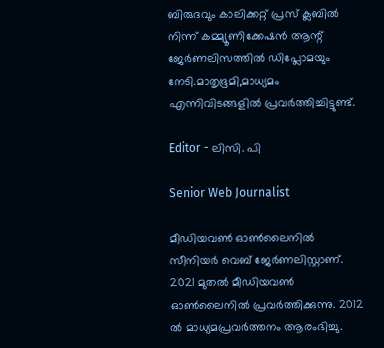ബിരുദവും കാലിക്കറ്റ് പ്രസ് ക്ലബിൽ നിന്ന് കമ്മ്യൂണിക്കേഷൻ ആന്റ് ജേർണലിസത്തിൽ ഡിപ്ലോമയും നേടി.മാതൃഭൂമി,മാധ്യമം എന്നിവിടങ്ങളിൽ പ്രവർത്തിച്ചിട്ടുണ്ട്.

Editor - ലിസി. പി

Senior Web Journalist

മീഡിയവൺ ഓൺലൈനിൽ സീനിയർ വെബ് ജേർണലിസ്റ്റാണ്. 2021 മുതൽ മീഡിയവൺ ഓൺലൈനിൽ പ്രവർത്തിക്കുന്നു. 2012 ല്‍ മാധ്യമപ്രവര്‍ത്തനം ആരംഭിച്ചു.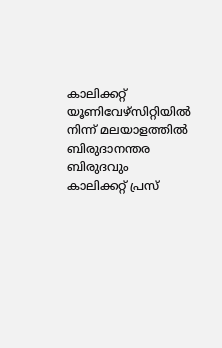കാലിക്കറ്റ് യൂണിവേഴ്‌സിറ്റിയിൽ നിന്ന് മലയാളത്തിൽ ബിരുദാനന്തര ബിരുദവും കാലിക്കറ്റ് പ്രസ്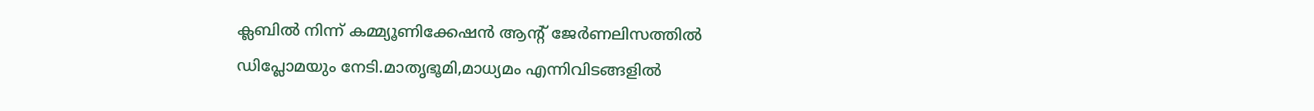ക്ലബിൽ നിന്ന് കമ്മ്യൂണിക്കേഷൻ ആന്റ് ജേർണലിസത്തിൽ ഡിപ്ലോമയും നേടി.മാതൃഭൂമി,മാധ്യമം എന്നിവിടങ്ങളിൽ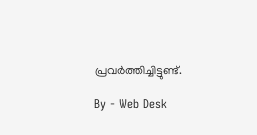പ്രവർത്തിച്ചിട്ടുണ്ട്.

By - Web Desk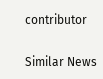contributor

Similar News